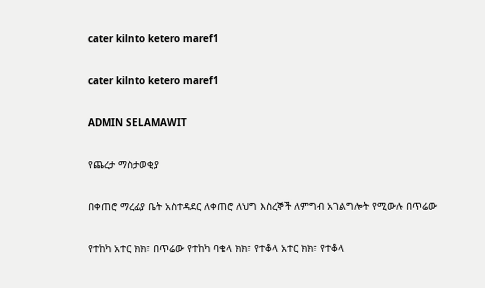cater kilnto ketero maref1

cater kilnto ketero maref1

ADMIN SELAMAWIT

የጨረታ ማስታወቂያ

በቀጠሮ ማረፊያ ቤት አስተዳደር ለቀጠሮ ለህግ እስረኞች ለምግብ አገልግሎት የሚውሉ በጥሬው

የተከካ አተር ክክ፣ በጥሬው የተከካ ባቄላ ክክ፣ የተቆላ አተር ክክ፣ የተቆላ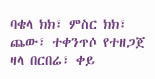ባቄላ ክክ፣ ምስር ክክ፣
ጨው፣ ተቀንጥሶ የተዘጋጀ ዛላ በርበሬ፣ ቀይ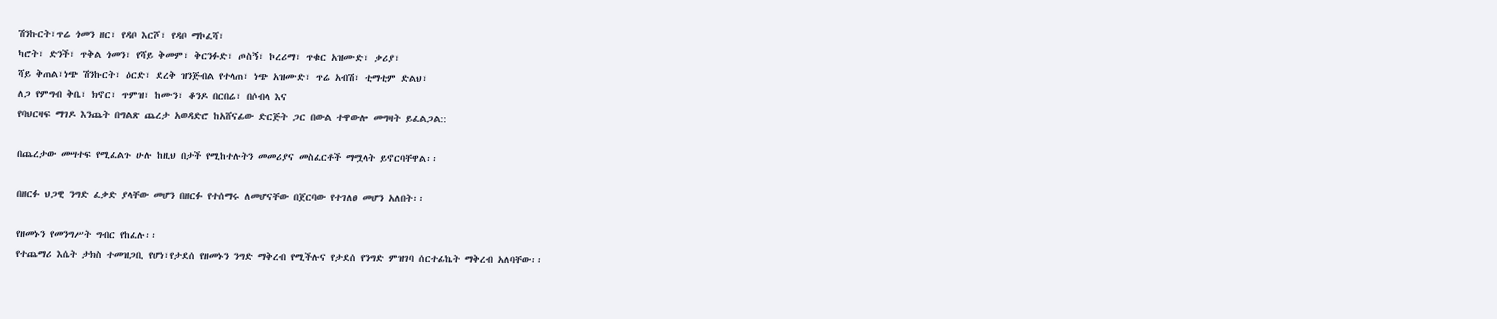ሽንኩርት፣ጥሬ ጎመን ዘር፣ የዳቦ እርሾ፣ የዳቦ ማኮፈሻ፣
ካሮት፣ ድንች፣ ጥቅል ጎመን፣ የሻይ ቅመም፣ ቅርንፉድ፣ ጦስኝ፣ ኮረሪማ፣ ጥቁር አዝሙድ፣ ቃሪያ፣
ሻይ ቅጠል፣ነጭ ሽንኩርት፣ ዕርድ፣ ደረቅ ዝንጅብል የተላጠ፣ ነጭ አዝሙድ፣ ጥሬ አብሽ፣ ቲማቲም ድልህ፣
ለጋ የምግብ ቅቤ፣ ክኖር፣ ጥምዝ፣ ከሙን፣ ቆንዶ በርበሬ፣ በሶብላ እና
የባህርዛፍ ማገዶ እንጨት በግልጽ ጨረታ አወዳድሮ ከአሸናፊው ድርጅት ጋር በውል ተዋውሎ መግዛት ይፈልጋል::

በጨረታው መሣተፍ የሚፈልጉ ሁሉ ከዚህ በታች የሚከተሉትን መመሪያና መስፈርቶች ማሟላት ይኖርባቸዋል፡፡

በዘርፉ ህጋዊ ንግድ ፈቃድ ያላቸው መሆን በዘርፉ የተሰማሩ ለመሆናቸው በጀርባው የተገለፀ መሆን አለበት፡፡

የዘመኑን የመንግሥት ግብር የከፈሉ፡፡
የተጨማሪ እሴት ታክስ ተመዝጋቢ የሆነ፣የታደሰ የዘመኑን ንግድ ማቅረብ የሚችሉና የታደሰ የንግድ ምዝገባ ሰርተፊኬት ማቅረብ አለባቸው፡፡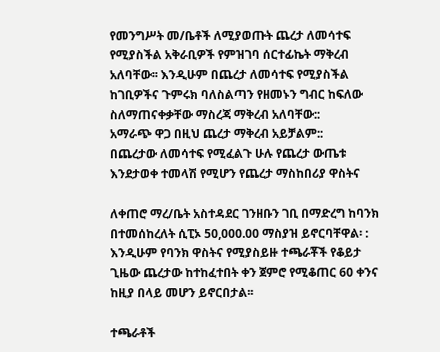የመንግሥት መ/ቤቶች ለሚያወጡት ጨረታ ለመሳተፍ የሚያስችል አቅራቢዎች የምዝገባ ሰርተፊኬት ማቅረብ አለባቸው፡፡ እንዲሁም በጨረታ ለመሳተፍ የሚያስችል ከገቢዎችና ጉምሩክ ባለስልጣን የዘመኑን ግብር ከፍለው ስለማጠናቀቃቸው ማስረጃ ማቅረብ አለባቸው::
አማራጭ ዋጋ በዚህ ጨረታ ማቅረብ አይቻልም::
በጨረታው ለመሳተፍ የሚፈልጉ ሁሉ የጨረታ ውጤቱ እንደታወቀ ተመላሽ የሚሆን የጨረታ ማስከበሪያ ዋስትና

ለቀጠሮ ማረ/ቤት አስተዳደር ገንዘቡን ገቢ በማድረግ ከባንክ በተመሰከረለት ሲፒኦ 50,000.00 ማስያዝ ይኖርባቸዋል፡ : እንዲሁም የባንክ ዋስትና የሚያስይዙ ተጫራቾች የቆይታ ጊዜው ጨረታው ከተከፈተበት ቀን ጀምሮ የሚቆጠር 60 ቀንና ከዚያ በላይ መሆን ይኖርበታል፡፡

ተጫራቶች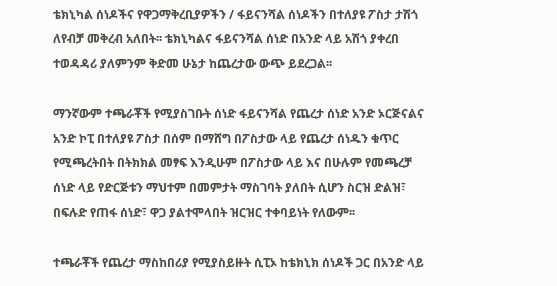ቴክኒካል ሰነዶችና የዋጋማቅረቢያዎችን / ፋይናንሻል ሰነዶችን በተለያዩ ፖስታ ታሽጎ ለየብቻ መቅረብ አለበት፡፡ ቴክኒካልና ፋይናንሻል ሰነድ በአንድ ላይ አሽጎ ያቀረበ ተወዳዳሪ ያለምንም ቅድመ ሁኔታ ከጨረታው ውጭ ይደረጋል፡፡

ማንኛውም ተጫራቾች የሚያስገቡት ሰነድ ፋይናንሻል የጨረታ ሰነድ አንድ ኦርጅናልና አንድ ኮፒ በተለያዩ ፖስታ በሰም በማሸግ በፖስታው ላይ የጨረታ ሰነዱን ቁጥር የሚጫረትበት በትክክል መፃፍ እንዲሁም በፖስታው ላይ እና በሁሉም የመጫረቻ ሰነድ ላይ የድርጅቱን ማህተም በመምታት ማስገባት ያለበት ሲሆን ስርዝ ድልዝ፣ በፍሉድ የጠፋ ሰነድ፣ ዋጋ ያልተሞላበት ዝርዝር ተቀባይነት የለውም፡፡

ተጫራቾች የጨረታ ማስከበሪያ የሚያስይዙት ሲፒኦ ከቴክኒክ ሰነዶች ጋር በአንድ ላይ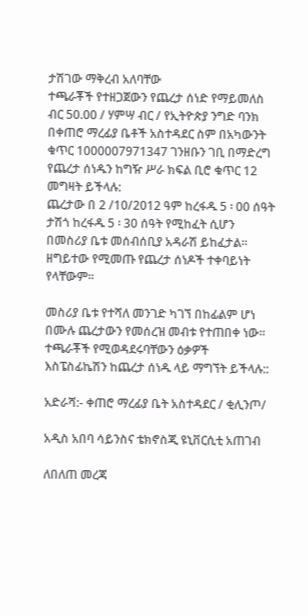ታሽገው ማቅረብ አለባቸው
ተጫራቾች የተዘጋጀውን የጨረታ ሰነድ የማይመለስ ብር 50.00 / ሃምሣ ብር / የኢትዮጵያ ንግድ ባንክ በቀጠሮ ማረፊያ ቤቶች አስተዳደር ስም በአካውንት ቁጥር 1000007971347 ገንዘቡን ገቢ በማድረግ የጨረታ ሰነዱን ከግዥ ሥራ ክፍል ቢሮ ቁጥር 12 መግዛት ይችላሉ:
ጨረታው በ 2 /10/2012 ዓም ከረፋዱ 5 ፡ 00 ሰዓት ታሽጎ ከረፋዱ 5 ፡ 30 ሰዓት የሚከፈት ሲሆን በመስሪያ ቤቱ መሰብሰቢያ አዳራሽ ይከፈታል፡፡
ዘግይተው የሚመጡ የጨረታ ሰነዶች ተቀባይነት የላቸውም፡፡

መስሪያ ቤቱ የተሻለ መንገድ ካገኘ በከፊልም ሆነ በሙሉ ጨረታውን የመሰረዝ መብቱ የተጠበቀ ነው፡፡
ተጫራቾች የሚወዳደሩባቸውን ዕቃዎች እስፔስፊኬሽን ከጨረታ ሰነዱ ላይ ማግኘት ይችላሉ::

አድራሻ:- ቀጠሮ ማረፊያ ቤት አስተዳደር / ቂሊንጦ/

አዲስ አበባ ሳይንስና ቴክኖስጂ ዩኒቨርሲቲ አጠገብ

ለበለጠ መረጃ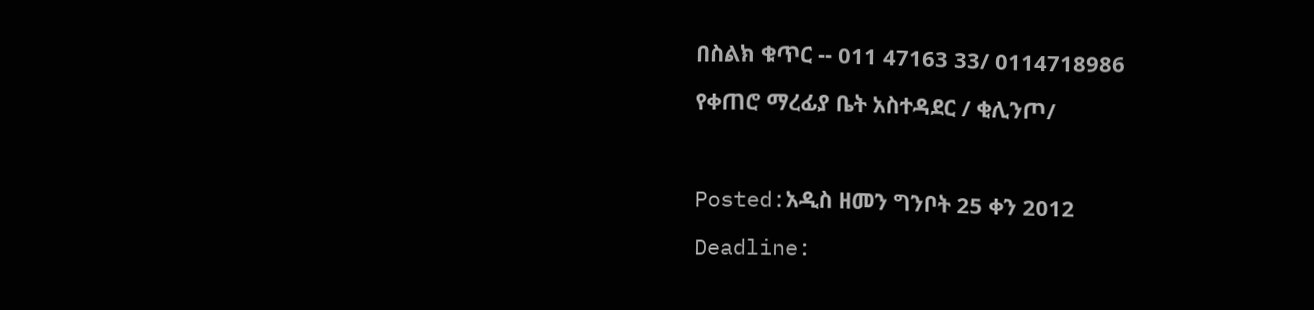በስልክ ቁጥር -- 011 47163 33/ 0114718986

የቀጠሮ ማረፊያ ቤት አስተዳደር / ቂሊንጦ/



Posted:አዲስ ዘመን ግንቦት 25 ቀን 2012

Deadline: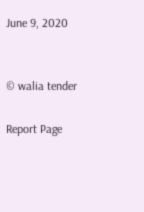June 9, 2020


© walia tender

Report Page